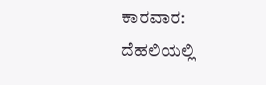ಕಾರವಾರ: ದೆಹಲಿಯಲ್ಲಿ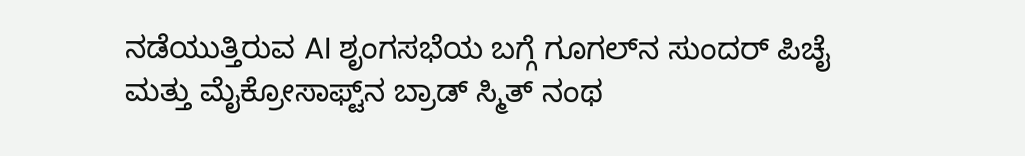ನಡೆಯುತ್ತಿರುವ AI ಶೃಂಗಸಭೆಯ‌ ಬಗ್ಗೆ ಗೂಗಲ್‌ನ ಸುಂದರ್ ಪಿಚೈ ಮತ್ತು ಮೈಕ್ರೋಸಾಫ್ಟ್‌ನ ಬ್ರಾಡ್ ಸ್ಮಿತ್ ನಂಥ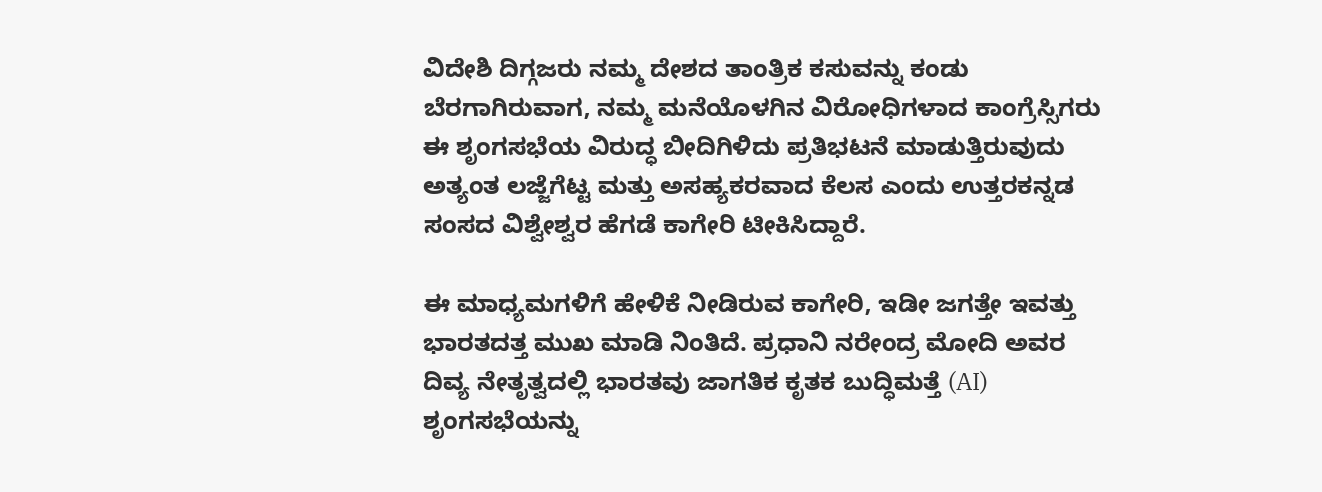ವಿದೇಶಿ ದಿಗ್ಗಜರು ನಮ್ಮ ದೇಶದ ತಾಂತ್ರಿಕ ಕಸುವನ್ನು ಕಂಡು ಬೆರಗಾಗಿರುವಾಗ, ನಮ್ಮ ಮನೆಯೊಳಗಿನ ವಿರೋಧಿಗಳಾದ ಕಾಂಗ್ರೆಸ್ಸಿಗರು ಈ ಶೃಂಗಸಭೆಯ ವಿರುದ್ಧ ಬೀದಿಗಿಳಿದು ಪ್ರತಿಭಟನೆ ಮಾಡುತ್ತಿರುವುದು ಅತ್ಯಂತ ಲಜ್ಜೆಗೆಟ್ಟ ಮತ್ತು ಅಸಹ್ಯಕರವಾದ ಕೆಲಸ ಎಂದು‌ ಉತ್ತರಕನ್ನಡ ಸಂಸದ ವಿಶ್ವೇಶ್ವರ ಹೆಗಡೆ ಕಾಗೇರಿ ಟೀಕಿಸಿದ್ದಾರೆ.

ಈ ಮಾಧ್ಯಮಗಳಿಗೆ ಹೇಳಿಕೆ ನೀಡಿರುವ ಕಾಗೇರಿ, ಇಡೀ ಜಗತ್ತೇ ಇವತ್ತು ಭಾರತದತ್ತ ಮುಖ ಮಾಡಿ ನಿಂತಿದೆ. ಪ್ರಧಾನಿ ನರೇಂದ್ರ ಮೋದಿ ಅವರ ದಿವ್ಯ ನೇತೃತ್ವದಲ್ಲಿ ಭಾರತವು ಜಾಗತಿಕ ಕೃತಕ ಬುದ್ಧಿಮತ್ತೆ (AI) ಶೃಂಗಸಭೆಯನ್ನು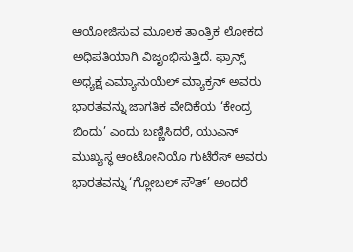ಆಯೋಜಿಸುವ ಮೂಲಕ ತಾಂತ್ರಿಕ ಲೋಕದ ಅಧಿಪತಿಯಾಗಿ ವಿಜೃಂಭಿಸುತ್ತಿದೆ. ಫ್ರಾನ್ಸ್ ಅಧ್ಯಕ್ಷ ಎಮ್ಯಾನುಯೆಲ್ ಮ್ಯಾಕ್ರನ್ ಅವರು ಭಾರತವನ್ನು ಜಾಗತಿಕ ವೇದಿಕೆಯ ‘ಕೇಂದ್ರ ಬಿಂದು’ ಎಂದು ಬಣ್ಣಿಸಿದರೆ, ಯುಎನ್ ಮುಖ್ಯಸ್ಥ ಆಂಟೋನಿಯೊ ಗುಟೆರೆಸ್ ಅವರು ಭಾರತವನ್ನು ‘ಗ್ಲೋಬಲ್ ಸೌತ್’ ಅಂದರೆ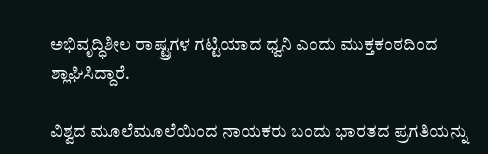ಅಭಿವೃದ್ಧಿಶೀಲ ರಾಷ್ಟ್ರಗಳ ಗಟ್ಟಿಯಾದ ಧ್ವನಿ ಎಂದು ಮುಕ್ತಕಂಠದಿಂದ ಶ್ಲಾಘಿಸಿದ್ದಾರೆ.

ವಿಶ್ವದ ಮೂಲೆಮೂಲೆಯಿಂದ ನಾಯಕರು ಬಂದು ಭಾರತದ ಪ್ರಗತಿಯನ್ನು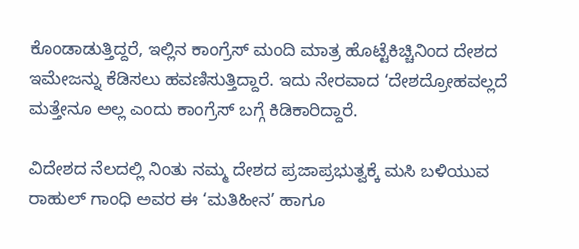ಕೊಂಡಾಡುತ್ತಿದ್ದರೆ, ಇಲ್ಲಿನ ಕಾಂಗ್ರೆಸ್ ಮಂದಿ ಮಾತ್ರ ಹೊಟ್ಟೆಕಿಚ್ಚಿನಿಂದ ದೇಶದ ಇಮೇಜನ್ನು ಕೆಡಿಸಲು ಹವಣಿಸುತ್ತಿದ್ದಾರೆ. ಇದು ನೇರವಾದ ‘ದೇಶದ್ರೋಹವಲ್ಲದೆ ಮತ್ತೇನೂ ಅಲ್ಲ ಎಂದು ಕಾಂಗ್ರೆಸ್ ಬಗ್ಗೆ ಕಿಡಿಕಾರಿದ್ದಾರೆ.

ವಿದೇಶದ ನೆಲದಲ್ಲಿ ನಿಂತು ನಮ್ಮ ದೇಶದ ಪ್ರಜಾಪ್ರಭುತ್ವಕ್ಕೆ ಮಸಿ ಬಳಿಯುವ ರಾಹುಲ್ ಗಾಂಧಿ ಅವರ ಈ ‘ಮತಿಹೀನ’ ಹಾಗೂ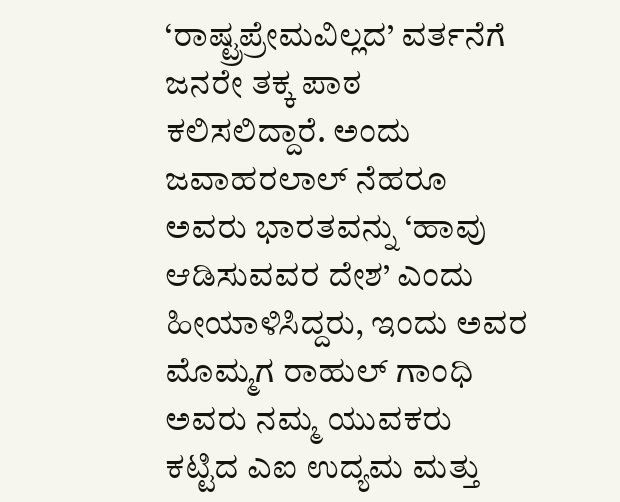‘ರಾಷ್ಟ್ರಪ್ರೇಮವಿಲ್ಲದ’ ವರ್ತನೆಗೆ ಜನರೇ ತಕ್ಕ ಪಾಠ ಕಲಿಸಲಿದ್ದಾರೆ. ಅಂದು ಜವಾಹರಲಾಲ್ ನೆಹರೂ ಅವರು ಭಾರತವನ್ನು ‘ಹಾವು ಆಡಿಸುವವರ ದೇಶ’ ಎಂದು ಹೀಯಾಳಿಸಿದ್ದರು, ಇಂದು ಅವರ ಮೊಮ್ಮಗ ರಾಹುಲ್ ಗಾಂಧಿ ಅವರು ನಮ್ಮ ಯುವಕರು ಕಟ್ಟಿದ ಎಐ ಉದ್ಯಮ ಮತ್ತು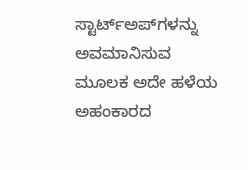ಸ್ಟಾರ್ಟ್‌ಅಪ್‌ಗಳನ್ನು ಅವಮಾನಿಸುವ ಮೂಲಕ ಅದೇ ಹಳೆಯ ಅಹಂಕಾರದ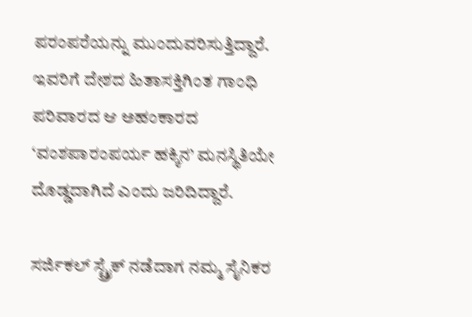ಪರಂಪರೆಯನ್ನು ಮುಂದುವರಿಸುತ್ತಿದ್ದಾರೆ. ಇವರಿಗೆ ದೇಶದ ಹಿತಾಸಕ್ತಿಗಿಂತ ಗಾಂಧಿ ಪರಿವಾರದ ಆ ಅಹಂಕಾರದ ‘ವಂಶಪಾರಂಪರ್ಯ ಹಕ್ಕಿನ’ ಮನಸ್ಥಿತಿಯೇ ದೊಡ್ಡದಾಗಿದೆ ಎಂದು ಜರಿದಿದ್ದಾರೆ.

ಸರ್ಜಿಕಲ್ ಸ್ಟ್ರೈಕ್ ನಡೆದಾಗ ನಮ್ಮ ಸೈನಿಕರ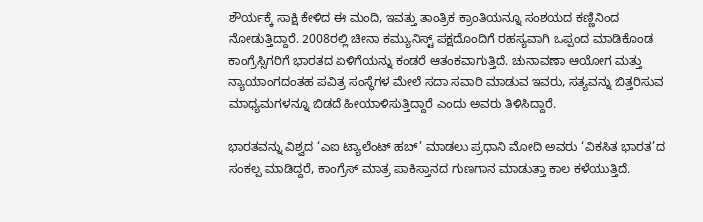ಶೌರ್ಯಕ್ಕೆ ಸಾಕ್ಷಿ ಕೇಳಿದ ಈ ಮಂದಿ, ಇವತ್ತು ತಾಂತ್ರಿಕ ಕ್ರಾಂತಿಯನ್ನೂ ಸಂಶಯದ ಕಣ್ಣಿನಿಂದ ನೋಡುತ್ತಿದ್ದಾರೆ. 2008ರಲ್ಲಿ ಚೀನಾ ಕಮ್ಯುನಿಸ್ಟ್ ಪಕ್ಷದೊಂದಿಗೆ ರಹಸ್ಯವಾಗಿ ಒಪ್ಪಂದ ಮಾಡಿಕೊಂಡ ಕಾಂಗ್ರೆಸ್ಸಿಗರಿಗೆ ಭಾರತದ ಏಳಿಗೆಯನ್ನು ಕಂಡರೆ ಆತಂಕವಾಗುತ್ತಿದೆ. ಚುನಾವಣಾ ಆಯೋಗ ಮತ್ತು ನ್ಯಾಯಾಂಗದಂತಹ ಪವಿತ್ರ ಸಂಸ್ಥೆಗಳ ಮೇಲೆ ಸದಾ ಸವಾರಿ ಮಾಡುವ ಇವರು, ಸತ್ಯವನ್ನು ಬಿತ್ತರಿಸುವ ಮಾಧ್ಯಮಗಳನ್ನೂ ಬಿಡದೆ ಹೀಯಾಳಿಸುತ್ತಿದ್ದಾರೆ ಎಂದು ಅವರು ತಿಳಿಸಿದ್ದಾರೆ.

ಭಾರತವನ್ನು ವಿಶ್ವದ ‘ಎಐ ಟ್ಯಾಲೆಂಟ್ ಹಬ್’ ಮಾಡಲು ಪ್ರಧಾನಿ ಮೋದಿ ಅವರು ‘ವಿಕಸಿತ ಭಾರತ’ದ ಸಂಕಲ್ಪ ಮಾಡಿದ್ದರೆ, ಕಾಂಗ್ರೆಸ್ ಮಾತ್ರ ಪಾಕಿಸ್ತಾನದ ಗುಣಗಾನ ಮಾಡುತ್ತಾ ಕಾಲ ಕಳೆಯುತ್ತಿದೆ.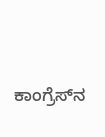ಕಾಂಗ್ರೆಸ್‌ನ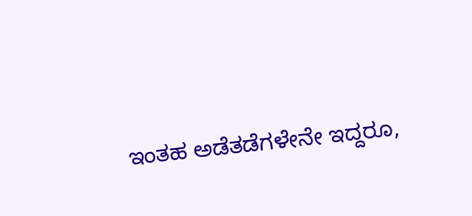ಇಂತಹ ಅಡೆತಡೆಗಳೇನೇ ಇದ್ದರೂ,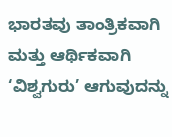ಭಾರತವು ತಾಂತ್ರಿಕವಾಗಿ ಮತ್ತು ಆರ್ಥಿಕವಾಗಿ ‘ವಿಶ್ವಗುರು’ ಆಗುವುದನ್ನು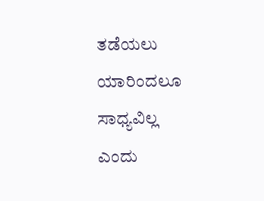ತಡೆಯಲು ಯಾರಿಂದಲೂ ಸಾಧ್ಯವಿಲ್ಲ ಎಂದು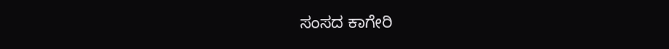ಸಂಸದ ಕಾಗೇರಿ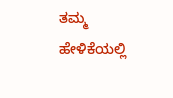ತಮ್ಮ ಹೇಳಿಕೆಯಲ್ಲಿ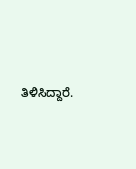ತಿಳಿಸಿದ್ದಾರೆ.